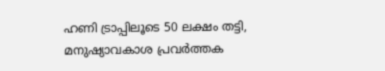ഹണി ട്രാപ്പിലൂടെ 50 ലക്ഷം തട്ടി, മനുഷ്യാവകാശ പ്രവർത്തക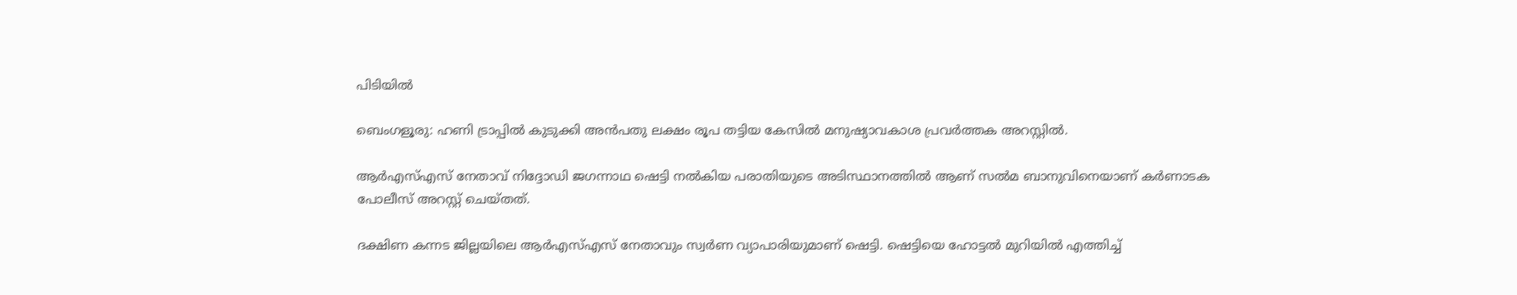പിടിയിൽ

ബെംഗളൂരു: ഹണി ട്രാപ്പില്‍ കുടുക്കി അന്‍പതു ലക്ഷം രൂപ തട്ടിയ കേസില്‍ മനുഷ്യാവകാശ പ്രവര്‍ത്തക അറസ്റ്റില്‍.

ആര്‍എസ്‌എസ് നേതാവ് നിദ്ദോഡി ജഗന്നാഥ ഷെട്ടി നല്‍കിയ പരാതിയുടെ അടിസ്ഥാനത്തിൽ ആണ് സല്‍മ ബാനുവിനെയാണ് കര്‍ണാടക പോലീസ് അറസ്റ്റ് ചെയ്തത്.

ദക്ഷിണ കന്നട ജില്ലയിലെ ആര്‍എസ്‌എസ് നേതാവും സ്വര്‍ണ വ്യാപാരിയുമാണ് ഷെട്ടി. ഷെട്ടിയെ ഹോട്ടല്‍ മുറിയില്‍ എത്തിച്ച്‌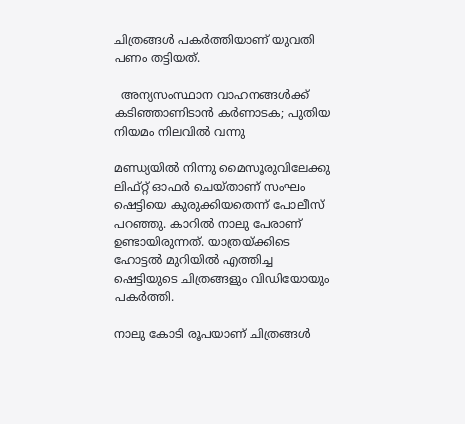ചിത്രങ്ങള്‍ പകര്‍ത്തിയാണ് യുവതി പണം തട്ടിയത്.

  അന്യസംസ്ഥാന വാഹനങ്ങൾക്ക് കടിഞ്ഞാണിടാൻ കർണാടക; പുതിയ നിയമം നിലവിൽ വന്നു

മണ്ഡ്യയില്‍ നിന്നു മൈസൂരുവിലേക്കു ലിഫ്‌റ്റ് ഓഫര്‍ ചെയ്താണ് സംഘം ഷെട്ടിയെ കുരുക്കിയതെന്ന് പോലീസ് പറഞ്ഞു. കാറില്‍ നാലു പേരാണ് ഉണ്ടായിരുന്നത്. യാത്രയ്ക്കിടെ ഹോട്ടല്‍ മുറിയില്‍ എത്തിച്ച ഷെട്ടിയുടെ ചിത്രങ്ങളും വിഡിയോയും പകര്‍ത്തി.

നാലു കോടി രൂപയാണ് ചിത്രങ്ങള്‍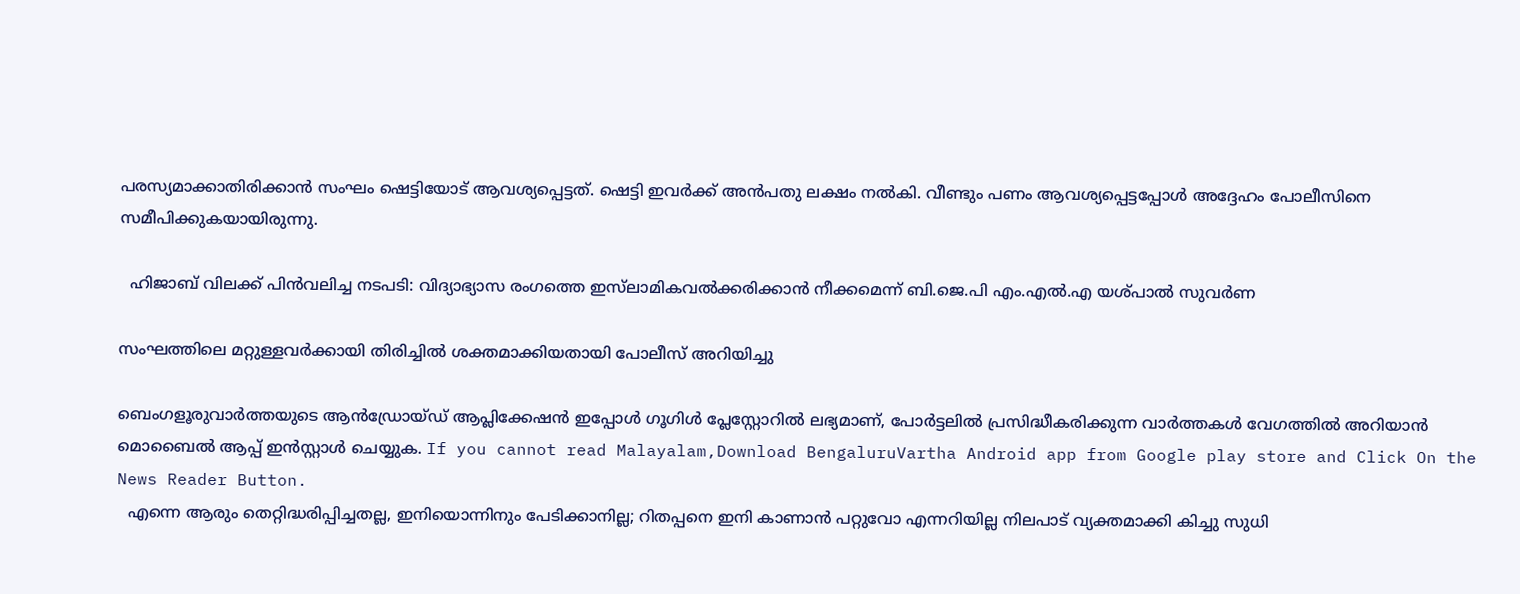പരസ്യമാക്കാതിരിക്കാന്‍ സംഘം ഷെട്ടിയോട് ആവശ്യപ്പെട്ടത്. ഷെട്ടി ഇവര്‍ക്ക് അന്‍പതു ലക്ഷം നല്‍കി. വീണ്ടും പണം ആവശ്യപ്പെട്ടപ്പോള്‍ അദ്ദേഹം പോലീസിനെ സമീപിക്കുകയായിരുന്നു.

  ഹിജാബ് വിലക്ക് പിൻവലിച്ച നടപടി: വിദ്യാഭ്യാസ രംഗത്തെ ഇസ്‌ലാമികവൽക്കരിക്കാൻ നീക്കമെന്ന് ബി.ജെ.പി എം.എൽ.എ യശ്പാൽ സുവർണ

സംഘത്തിലെ മറ്റുള്ളവര്‍ക്കായി തിരിച്ചില്‍ ശക്തമാക്കിയതായി പോലീസ് അറിയിച്ചു

ബെംഗളൂരുവാർത്തയുടെ ആൻഡ്രോയ്ഡ് ആപ്ലിക്കേഷൻ ഇപ്പോൾ ഗൂഗിൾ പ്ലേസ്റ്റോറിൽ ലഭ്യമാണ്, പോർട്ടലിൽ പ്രസിദ്ധീകരിക്കുന്ന വാർത്തകൾ വേഗത്തിൽ അറിയാൻ മൊബൈൽ ആപ്പ് ഇൻസ്റ്റാൾ ചെയ്യുക. If you cannot read Malayalam,Download BengaluruVartha Android app from Google play store and Click On the News Reader Button.
  എന്നെ ആരും തെറ്റിദ്ധരിപ്പിച്ചതല്ല, ഇനിയൊന്നിനും പേടിക്കാനില്ല; റിതപ്പനെ ഇനി കാണാന്‍ പറ്റുവോ എന്നറിയില്ല നിലപാട് വ്യക്തമാക്കി കിച്ചു സുധി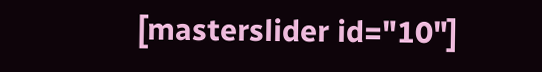[masterslider id="10"]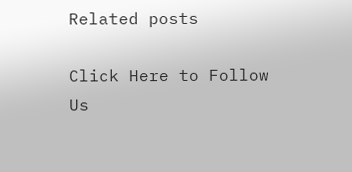Related posts

Click Here to Follow Us